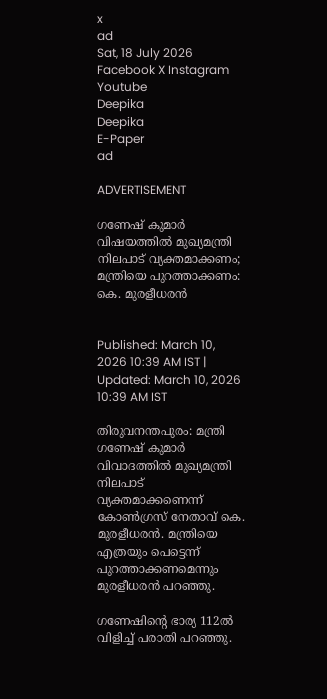x
ad
Sat, 18 July 2026
Facebook X Instagram Youtube
Deepika
Deepika
E-Paper
ad

ADVERTISEMENT

ഗണേഷ് കുമാർ വിഷയത്തിൽ മുഖ്യമന്ത്രി നിലപാട് വ്യക്തമാക്കണം; മന്ത്രിയെ പുറത്താക്കണം: കെ. മുരളീധരൻ


Published: March 10, 2026 10:39 AM IST | Updated: March 10, 2026 10:39 AM IST

തിരുവനന്തപുരം: മന്ത്രി ഗണേഷ് കുമാർ വിവാദത്തിൽ മുഖ്യമന്ത്രി നിലപാട് വ്യക്തമാക്കണെന്ന് കോൺഗ്രസ് നേതാവ് കെ. മുരളീധരൻ. മന്ത്രിയെ എത്രയും പെട്ടെന്ന് പുറത്താക്കണമെന്നും മുരളീധരൻ പറഞ്ഞു.

ഗണേഷിന്‍റെ ഭാര്യ 112ൽ വിളിച്ച് പരാതി പറഞ്ഞു.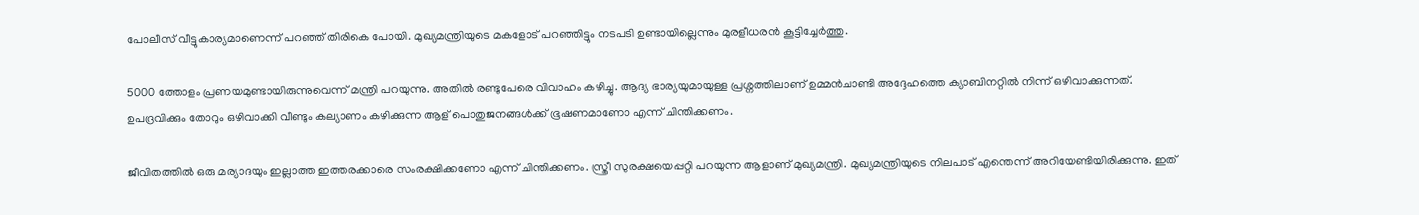പോലീസ് വീട്ടുകാര്യമാണെന്ന് പറഞ്ഞ് തിരികെ പോയി. മുഖ്യമന്ത്രിയുടെ മകളോട് പറഞ്ഞിട്ടും നടപടി ഉണ്ടായില്ലെന്നും മുരളീധരൻ കൂട്ടിച്ചേർത്തു.

5000 ത്തോളം പ്രണയമുണ്ടായിരുന്നുവെന്ന് മന്ത്രി പറയുന്നു. അതിൽ രണ്ടുപേരെ വിവാഹം കഴിച്ചു. ആദ്യ ഭാര്യയുമായുള്ള പ്രശ്നത്തിലാണ് ഉമ്മൻചാണ്ടി അദ്ദേഹത്തെ ക്യാബിനറ്റിൽ നിന്ന് ഒഴിവാക്കുന്നത്. ഉപദ്രവിക്കും തോറും ഒഴിവാക്കി വീണ്ടും കല്യാണം കഴിക്കുന്ന ആള് പൊതുജനങ്ങൾക്ക് ഭൂഷണമാണോ എന്ന് ചിന്തിക്കണം.

ജീവിതത്തിൽ ഒരു മര്യാദയും ഇല്ലാത്ത ഇത്തരക്കാരെ സംരക്ഷിക്കണോ എന്ന് ചിന്തിക്കണം. സ്ത്രീ സുരക്ഷയെപ്പറ്റി പറയുന്ന ആളാണ് മുഖ്യമന്ത്രി. മുഖ്യമന്ത്രിയുടെ നിലപാട് എന്തെന്ന് അറിയേണ്ടിയിരിക്കുന്നു. ഇത്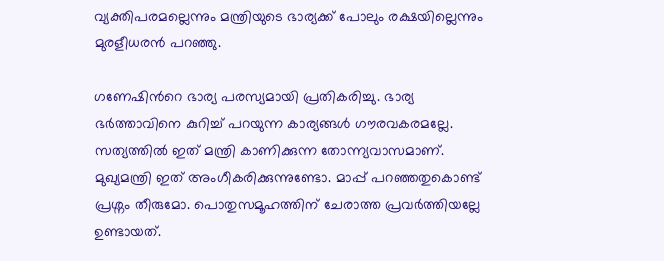വ്യക്തിപരമല്ലെന്നും മന്ത്രിയുടെ ഭാര്യക്ക് പോലും രക്ഷയില്ലെന്നും മുരളീധരൻ പറഞ്ഞു.

ഗണേഷിന്‍റെ ഭാര്യ പരസ്യമായി പ്രതികരിച്ചു. ഭാര്യ ഭർത്താവിനെ കുറിച്ച് പറയുന്ന കാര്യങ്ങൾ ഗൗരവകരമല്ലേ. സത്യത്തിൽ ഇത് മന്ത്രി കാണിക്കുന്ന തോന്ന്യവാസമാണ്. മുഖ്യമന്ത്രി ഇത് അംഗീകരിക്കുന്നുണ്ടോ. മാപ്പ് പറഞ്ഞതുകൊണ്ട് പ്രശ്നം തീരുമോ. പൊതുസമൂഹത്തിന് ചേരാത്ത പ്രവർത്തിയല്ലേ ഉണ്ടായത്.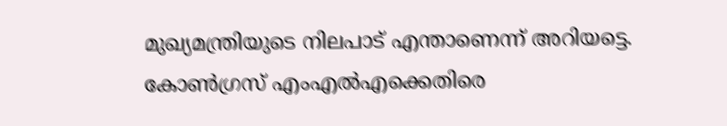മുഖ്യമന്ത്രിയുടെ നിലപാട് എന്താണെന്ന് അറിയട്ടെ. കോൺഗ്രസ് എംഎൽഎക്കെതിരെ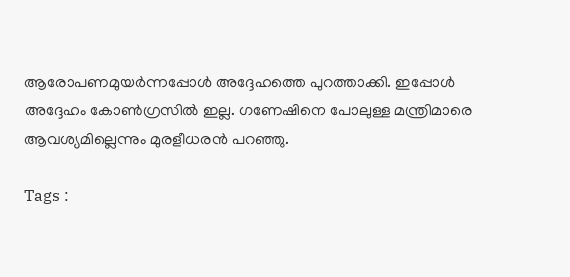ആരോപണമുയർന്നപ്പോൾ അദ്ദേഹത്തെ പുറത്താക്കി. ഇപ്പോൾ അദ്ദേഹം കോൺഗ്രസിൽ ഇല്ല. ഗണേഷിനെ പോലുള്ള മന്ത്രിമാരെ ആവശ്യമില്ലെന്നും മുരളീധരൻ പറഞ്ഞു.

Tags :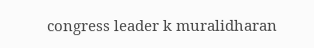congress leader k muralidharan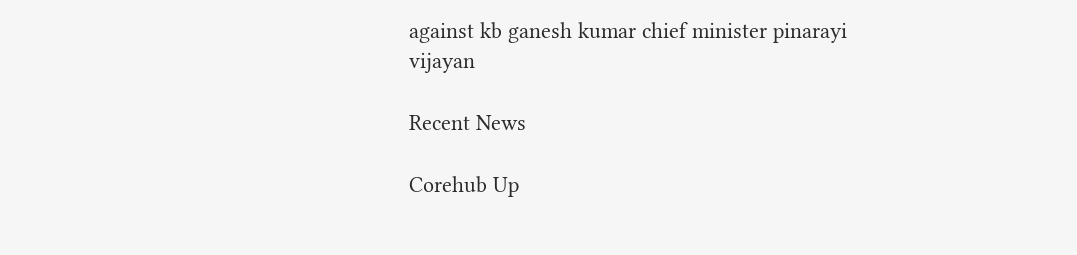against kb ganesh kumar chief minister pinarayi vijayan

Recent News

Corehub Up